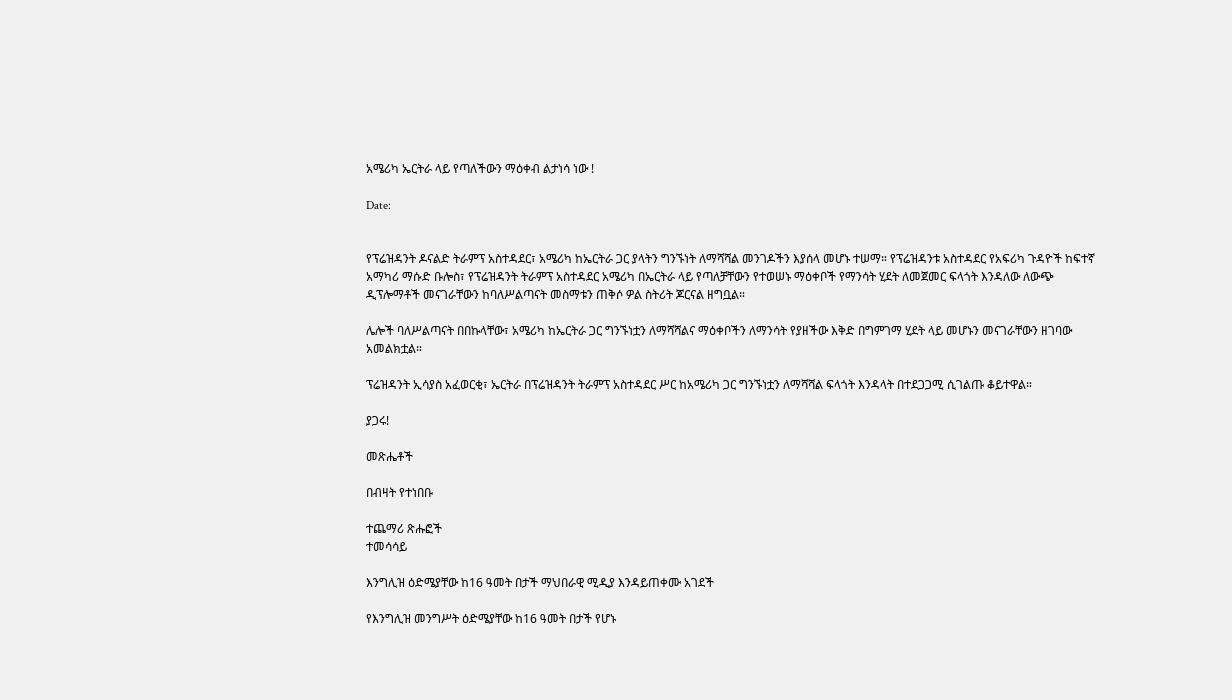አሜሪካ ኤርትራ ላይ የጣለችውን ማዕቀብ ልታነሳ ነው !

Date:


የፕሬዝዳንት ዶናልድ ትራምፕ አስተዳደር፣ አሜሪካ ከኤርትራ ጋር ያላትን ግንኙነት ለማሻሻል መንገዶችን እያሰላ መሆኑ ተሠማ። የፕሬዝዳንቱ አስተዳደር የአፍሪካ ጉዳዮች ከፍተኛ አማካሪ ማሱድ ቡሎስ፣ የፕሬዝዳንት ትራምፕ አስተዳደር አሜሪካ በኤርትራ ላይ የጣለቻቸውን የተወሠኑ ማዕቀቦች የማንሳት ሂደት ለመጀመር ፍላጎት እንዳለው ለውጭ ዲፕሎማቶች መናገራቸውን ከባለሥልጣናት መስማቱን ጠቅሶ ዎል ስትሪት ጆርናል ዘግቧል።

ሌሎች ባለሥልጣናት በበኩላቸው፣ አሜሪካ ከኤርትራ ጋር ግንኙነቷን ለማሻሻልና ማዕቀቦችን ለማንሳት የያዘችው እቅድ በግምገማ ሂደት ላይ መሆኑን መናገራቸውን ዘገባው አመልክቷል።

ፕሬዝዳንት ኢሳያስ አፈወርቂ፣ ኤርትራ በፕሬዝዳንት ትራምፕ አስተዳደር ሥር ከአሜሪካ ጋር ግንኙነቷን ለማሻሻል ፍላጎት እንዳላት በተደጋጋሚ ሲገልጡ ቆይተዋል።

ያጋሩ!

መጽሔቶች

በብዛት የተነበቡ

ተጨማሪ ጽሑፎች
ተመሳሳይ

እንግሊዝ ዕድሜያቸው ከ16 ዓመት በታች ማህበራዊ ሚዲያ እንዳይጠቀሙ አገደች

የእንግሊዝ መንግሥት ዕድሜያቸው ከ16 ዓመት በታች የሆኑ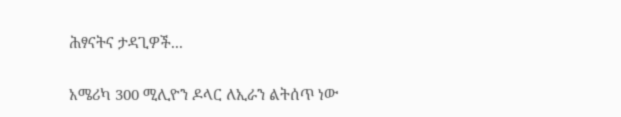ሕፃናትና ታዳጊዎች...

አሜሪካ 300 ሚሊዮን ዶላር ለኢራን ልትሰጥ ነው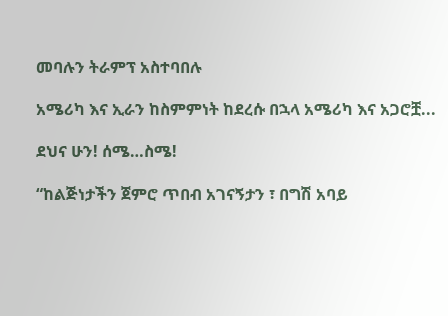መባሉን ትራምፕ አስተባበሉ

አሜሪካ እና ኢራን ከስምምነት ከደረሱ በኋላ አሜሪካ እና አጋሮቿ...

ደህና ሁን! ሰሜ…ስሜ!

“ከልጅነታችን ጀምሮ ጥበብ አገናኝታን ፣ በግሽ አባይ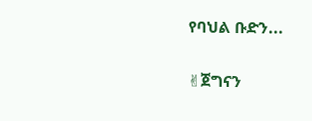የባህል ቡድን...

✌ጀግናን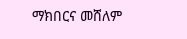ማክበርና መሸለም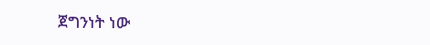ጀግንነት ነው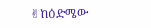✌ከዕድሜው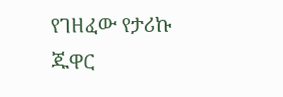የገዘፈው የታሪኩ ጁዋር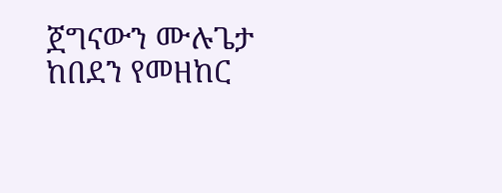ጀግናውን ሙሉጌታ ከበደን የመዘከር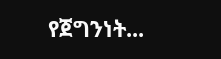የጀግንነት...